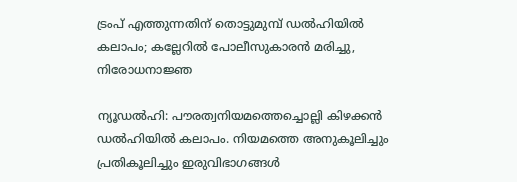ട്രംപ് എത്തുന്നതിന് തൊട്ടുമുമ്പ് ഡല്‍ഹിയില്‍ കലാപം; കല്ലേറില്‍ പോലീസുകാരന്‍ മരിച്ചു, നിരോധനാജ്ഞ

ന്യൂഡല്‍ഹി: പൗരത്വനിയമത്തെച്ചൊല്ലി കിഴക്കന്‍ ഡല്‍ഹിയില്‍ കലാപം. നിയമത്തെ അനുകൂലിച്ചും പ്രതികൂലിച്ചും ഇരുവിഭാഗങ്ങള്‍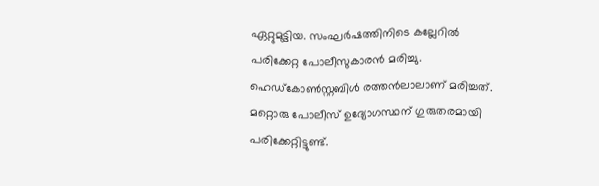ഏറ്റുമുട്ടിയ. സംഘര്‍ഷത്തിനിടെ കല്ലേറില്‍ പരിക്കേറ്റ പോലീസുകാരന്‍ മരിച്ചു. ഹെഡ്കോണ്‍സ്റ്റബിള്‍ രത്തന്‍ലാലാണ് മരിച്ചത്. മറ്റൊരു പോലീസ് ഉദ്യോഗസ്ഥന് ഗുരുതരമായി പരിക്കേറ്റിട്ടുണ്ട്.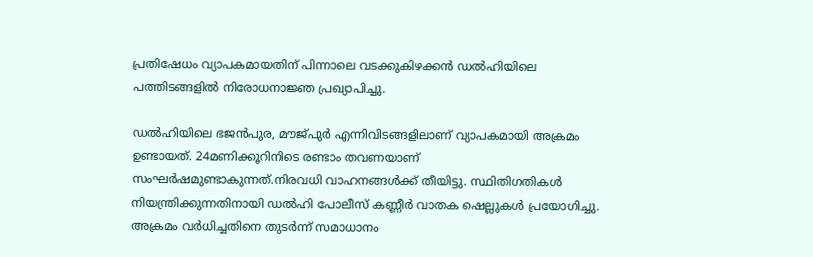പ്രതിഷേധം വ്യാപകമായതിന് പിന്നാലെ വടക്കുകിഴക്കന്‍ ഡല്‍ഹിയിലെ പത്തിടങ്ങളില്‍ നിരോധനാജ്ഞ പ്രഖ്യാപിച്ചു.

ഡല്‍ഹിയിലെ ഭജന്‍പുര, മൗജ്പുര്‍ എന്നിവിടങ്ങളിലാണ് വ്യാപകമായി അക്രമം ഉണ്ടായത്. 24മണിക്കൂറിനിടെ രണ്ടാം തവണയാണ് സംഘര്‍ഷമുണ്ടാകുന്നത്.നിരവധി വാഹനങ്ങള്‍ക്ക് തീയിട്ടു. സ്ഥിതിഗതികള്‍ നിയന്ത്രിക്കുന്നതിനായി ഡല്‍ഹി പോലീസ് കണ്ണീര്‍ വാതക ഷെല്ലുകള്‍ പ്രയോഗിച്ചു. അക്രമം വര്‍ധിച്ചതിനെ തുടര്‍ന്ന് സമാധാനം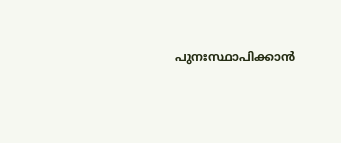പുനഃസ്ഥാപിക്കാന്‍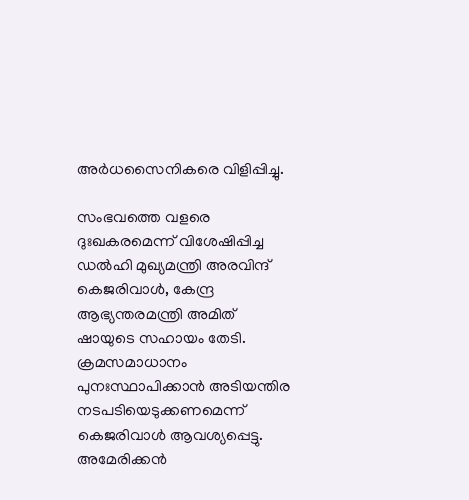അര്‍ധസൈനികരെ വിളിപ്പിച്ചു.

സംഭവത്തെ വളരെ ദുഃഖകരമെന്ന് വിശേഷിപ്പിച്ച ഡല്‍ഹി മുഖ്യമന്ത്രി അരവിന്ദ് കെജരിവാള്‍, കേന്ദ്ര ആഭ്യന്തരമന്ത്രി അമിത് ഷായുടെ സഹായം തേടി. ക്രമസമാധാനം പുനഃസ്ഥാപിക്കാന്‍ അടിയന്തിര നടപടിയെടുക്കണമെന്ന് കെജരിവാള്‍ ആവശ്യപ്പെട്ടു. അമേരിക്കന്‍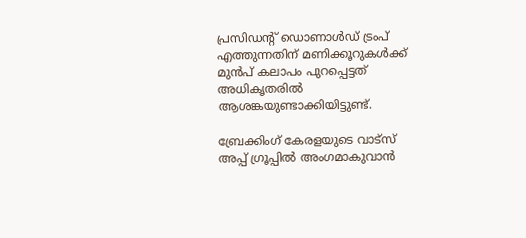പ്രസിഡന്റ് ഡൊണാള്‍ഡ് ട്രംപ് എത്തുന്നതിന് മണിക്കൂറുകള്‍ക്ക് മുന്‍പ് കലാപം പുറപ്പെട്ടത് അധികൃതരില്‍ ആശങ്കയുണ്ടാക്കിയിട്ടുണ്ട്.

ബ്രേക്കിംഗ് കേരളയുടെ വാട്സ് അപ്പ് ഗ്രൂപ്പിൽ അംഗമാകുവാൻ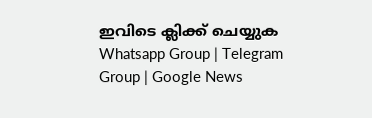ഇവിടെ ക്ലിക്ക് ചെയ്യുക Whatsapp Group | Telegram Group | Google News